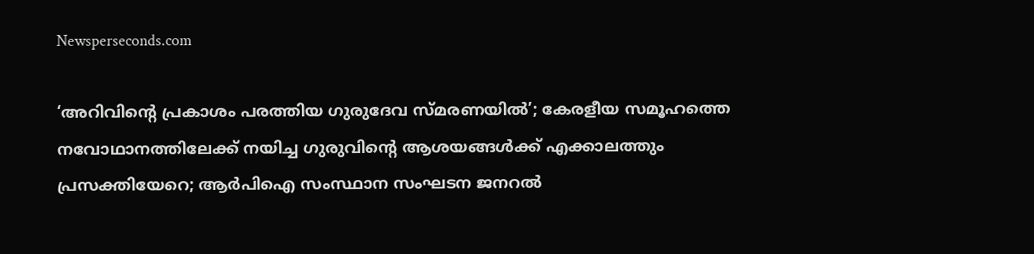Newsperseconds.com

‘അറിവിന്റെ പ്രകാശം പരത്തിയ ഗുരുദേവ സ്മരണയില്‍’; കേരളീയ സമൂഹത്തെ നവോഥാനത്തിലേക്ക് നയിച്ച ഗുരുവിന്റെ ആശയങ്ങള്‍ക്ക് എക്കാലത്തും പ്രസക്തിയേറെ; ആര്‍പിഐ സംസ്ഥാന സംഘടന ജനറല്‍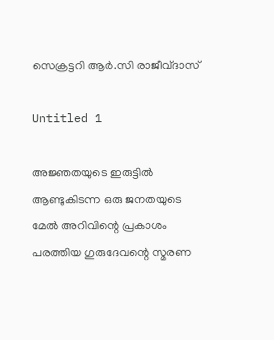സെക്രട്ടറി ആര്‍.സി രാജീവ്ദാസ്

Untitled 1

അജ്ഞതയുടെ ഇരുട്ടില്‍ ആണ്ടുകിടന്ന ഒരു ജനതയുടെ മേല്‍ അറിവിന്റെ പ്രകാശം പരത്തിയ ഗുരുദേവന്റെ സ്മരണ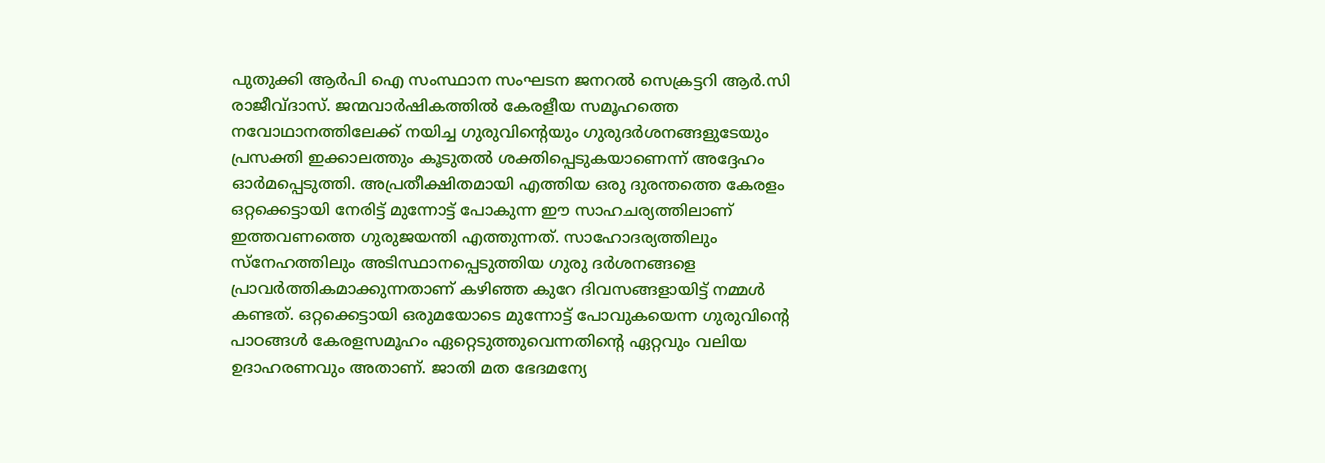പുതുക്കി ആര്‍പി ഐ സംസ്ഥാന സംഘടന ജനറല്‍ സെക്രട്ടറി ആര്‍.സി രാജീവ്ദാസ്. ജന്മവാര്‍ഷികത്തില്‍ കേരളീയ സമൂഹത്തെ നവോഥാനത്തിലേക്ക് നയിച്ച ഗുരുവിന്റെയും ഗുരുദര്‍ശനങ്ങളുടേയും പ്രസക്തി ഇക്കാലത്തും കൂടുതല്‍ ശക്തിപ്പെടുകയാണെന്ന് അദ്ദേഹം ഓര്‍മപ്പെടുത്തി. അപ്രതീക്ഷിതമായി എത്തിയ ഒരു ദുരന്തത്തെ കേരളം ഒറ്റക്കെട്ടായി നേരിട്ട് മുന്നോട്ട് പോകുന്ന ഈ സാഹചര്യത്തിലാണ് ഇത്തവണത്തെ ഗുരുജയന്തി എത്തുന്നത്. സാഹോദര്യത്തിലും സ്നേഹത്തിലും അടിസ്ഥാനപ്പെടുത്തിയ ഗുരു ദര്‍ശനങ്ങളെ പ്രാവര്‍ത്തികമാക്കുന്നതാണ് കഴിഞ്ഞ കുറേ ദിവസങ്ങളായിട്ട് നമ്മള്‍ കണ്ടത്. ഒറ്റക്കെട്ടായി ഒരുമയോടെ മുന്നോട്ട് പോവുകയെന്ന ഗുരുവിന്റെ പാഠങ്ങള്‍ കേരളസമൂഹം ഏറ്റെടുത്തുവെന്നതിന്റെ ഏറ്റവും വലിയ ഉദാഹരണവും അതാണ്. ജാതി മത ഭേദമന്യേ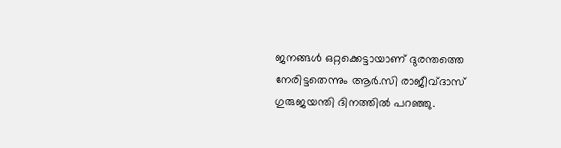ജനങ്ങള്‍ ഒറ്റക്കെട്ടായാണ് ദുരന്തത്തെ നേരിട്ടതെന്നും ആര്‍.സി രാജീവ്ദാസ് ഗുരുജയന്തി ദിനത്തില്‍ പറഞ്ഞു.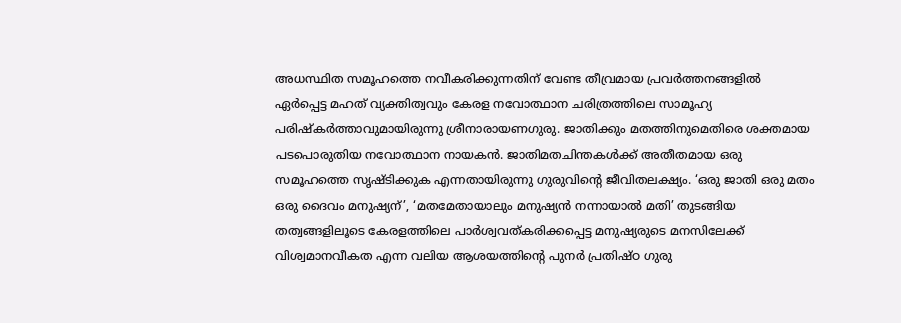അധസ്ഥിത സമൂഹത്തെ നവീകരിക്കുന്നതിന് വേണ്ട തീവ്രമായ പ്രവര്‍ത്തനങ്ങളില്‍ ഏര്‍പ്പെട്ട മഹത് വ്യക്തിത്വവും കേരള നവോത്ഥാന ചരിത്രത്തിലെ സാമൂഹ്യ പരിഷ്‌കര്‍ത്താവുമായിരുന്നു ശ്രീനാരായണഗുരു. ജാതിക്കും മതത്തിനുമെതിരെ ശക്തമായ പടപൊരുതിയ നവോത്ഥാന നായകന്‍. ജാതിമതചിന്തകള്‍ക്ക് അതീതമായ ഒരു സമൂഹത്തെ സൃഷ്ടിക്കുക എന്നതായിരുന്നു ഗുരുവിന്റെ ജീവിതലക്ഷ്യം. ‘ഒരു ജാതി ഒരു മതം ഒരു ദൈവം മനുഷ്യന്’, ‘മതമേതായാലും മനുഷ്യന്‍ നന്നായാല്‍ മതി’ തുടങ്ങിയ തത്വങ്ങളിലൂടെ കേരളത്തിലെ പാര്‍ശ്വവത്കരിക്കപ്പെട്ട മനുഷ്യരുടെ മനസിലേക്ക് വിശ്വമാനവീകത എന്ന വലിയ ആശയത്തിന്റെ പുനര്‍ പ്രതിഷ്ഠ ഗുരു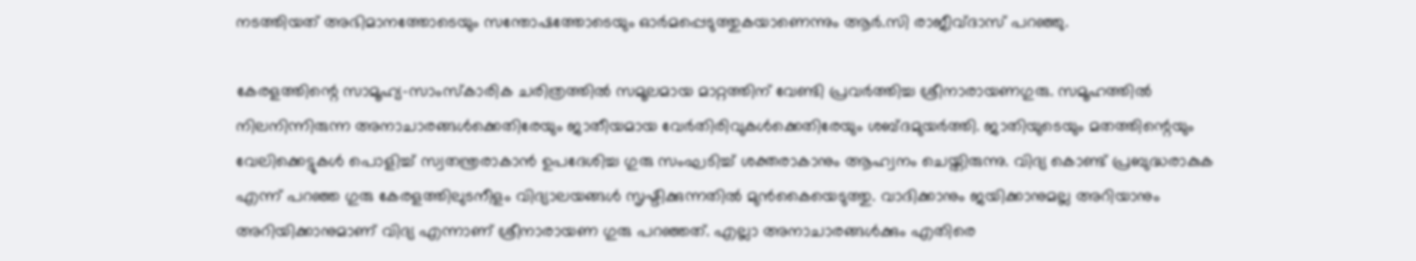നടത്തിയത് അഭിമാനത്തോടെയും സന്തോഷത്തോടെയും ഓര്‍മപ്പെടുത്തുകയാണെന്നും ആര്‍.സി രാജീവ്ദാസ് പറഞ്ഞു.

കേരളത്തിന്റെ സാമൂഹ്യ-സാംസ്‌കാരിക ചരിത്രത്തില്‍ സമൂലമായ മാറ്റത്തിന് വേണ്ടി പ്രവര്‍ത്തിച്ച ശ്രീനാരായണഗുരു. സമൂഹത്തില്‍ നിലനിന്നിരുന്ന അനാചാരങ്ങള്‍ക്കെതിരേയും ജാതീയമായ വേര്‍തിരിവുകള്‍ക്കെതിരേയും ശബ്ദമുയര്‍ത്തി. ജാതിയുടെയും മതത്തിന്റെയും വേലിക്കെട്ടുകള്‍ പൊളിച്ച് സ്വതന്ത്രരാകാന്‍ ഉപദേശിച്ച ഗുരു സംഘടിച്ച് ശക്തരാകാനും ആഹ്വനം ചെയ്തിരുന്നു. വിദ്യ കൊണ്ട് പ്രബുദ്ധരാകുക എന്ന് പറഞ്ഞ ഗുരു കേരളത്തിലുടനീളം വിദ്യാലയങ്ങള്‍ സൃഷ്ടിക്കുന്നതില്‍ മുന്‍കൈയെടുത്തു. വാദിക്കാനും ജയിക്കാനുമല്ല അറിയാനും അറിയിക്കാനുമാണ് വിദ്യ എന്നാണ് ശ്രീനാരായണ ഗുരു പറഞ്ഞത്. എല്ലാ അനാചാരങ്ങള്‍ക്കും എതിരെ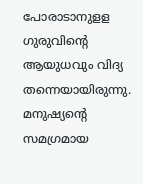പോരാടാനുളള ഗുരുവിന്റെ ആയുധവും വിദ്യ തന്നെയായിരുന്നു. മനുഷ്യന്റെ സമഗ്രമായ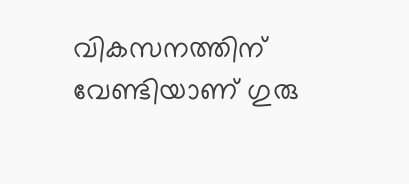വികസനത്തിന് വേണ്ടിയാണ് ഗുരു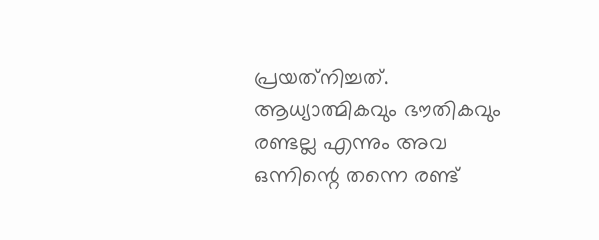പ്രയത്‌നിച്ചത്. ആധ്യാത്മികവും ഭൗതികവും രണ്ടല്ല എന്നും അവ ഒന്നിന്റെ തന്നെ രണ്ട്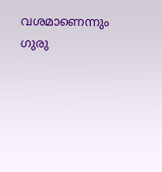വശമാണെന്നും ഗുരു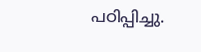പഠിപ്പിച്ചു.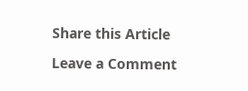Share this Article

Leave a Comment